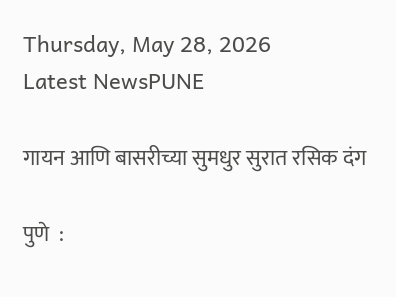Thursday, May 28, 2026
Latest NewsPUNE

गायन आणि बासरीच्या सुमधुर सुरात रसिक दंग

पुणे  :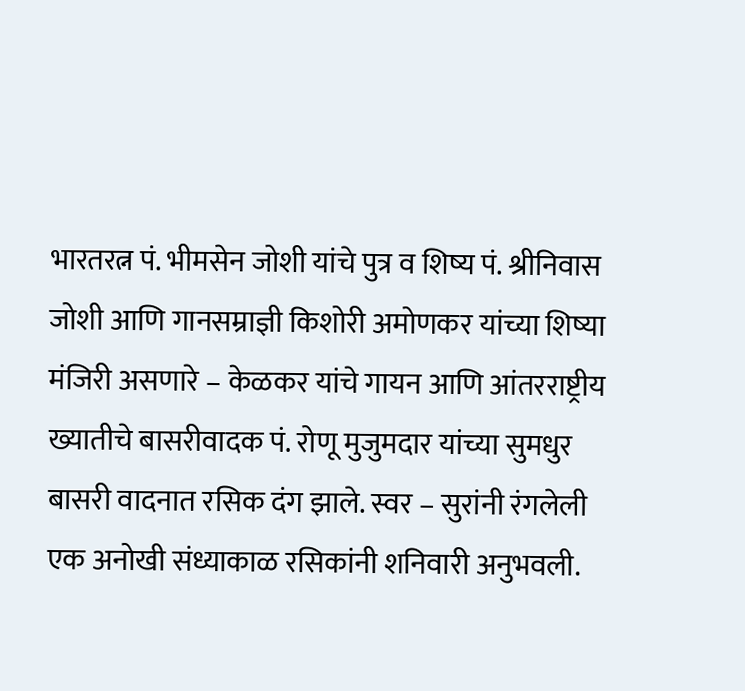भारतरत्न पं. भीमसेन जोशी यांचे पुत्र व शिष्य पं. श्रीनिवास जोशी आणि गानसम्राज्ञी किशोरी अमोणकर यांच्या शिष्या मंजिरी असणारे – केळकर यांचे गायन आणि आंतरराष्ट्रीय ख्यातीचे बासरीवादक पं. रोणू मुजुमदार यांच्या सुमधुर बासरी वादनात रसिक दंग झाले. स्वर – सुरांनी रंगलेली एक अनोखी संध्याकाळ रसिकांनी शनिवारी अनुभवली.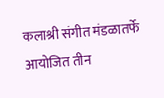कलाश्री संगीत मंडळातर्फे आयोजित तीन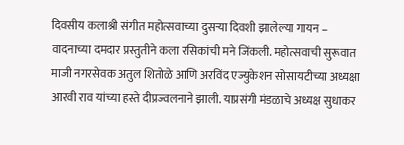दिवसीय कलाश्री संगीत महोत्सवाच्या दुसऱ्या दिवशी झालेल्या गायन – वादनाच्या दमदार प्रस्तुतीने कला रसिकांची मने जिंकली. महोत्सवाची सुरूवात माजी नगरसेवक अतुल शितोळे आणि अरविंद एज्युकेशन सोसायटीच्या अध्यक्षा आरवी राव यांच्या हस्ते दीप्रज्वलनाने झाली. याप्रसंगी मंडळाचे अध्यक्ष सुधाकर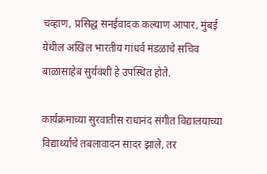चव्हाण, प्रसिद्ध सनईवादक कल्याण आपार, मुंबई येथील अखिल भारतीय गांधर्व मंडळाचे सचिव बाळासाहेब सुर्यवंशी हे उपस्थित होते.

कार्यक्रमाच्या सुरवातीस राधानंद संगीत विद्यालयाच्या विद्यार्थ्यांचे तबलावादन सादर झाले, तर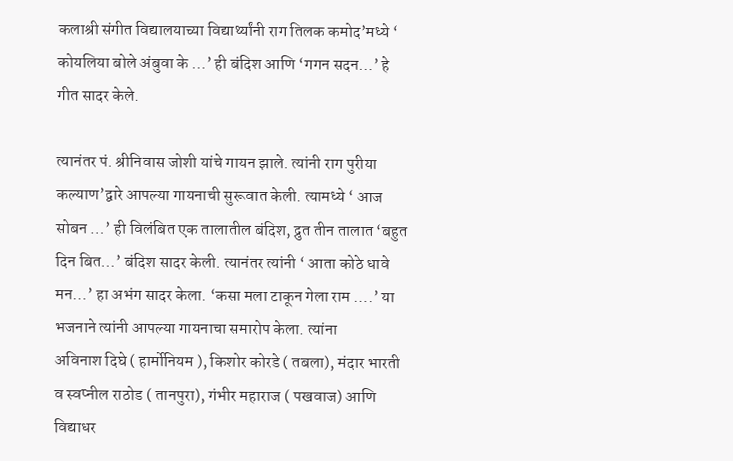कलाश्री संगीत विद्यालयाच्या विद्यार्थ्यांनी राग तिलक कमोद’मध्ये ‘ कोयलिया बोले अंबुवा के …’ ही बंदिश आणि ‘गगन सदन…’ हे गीत सादर केले.

त्यानंतर पं. श्रीनिवास जोशी यांचे गायन झाले. त्यांनी राग पुरीया कल्याण’द्वारे आपल्या गायनाची सुरूवात केली. त्यामध्ये ‘ आज सोबन …’ ही विलंबित एक तालातील बंदिश, द्रुत तीन तालात ‘बहुत दिन बित…’ बंदिश सादर केली. त्यानंतर त्यांनी ‘ आता कोठे धावे मन…’ हा अभंग सादर केला. ‘कसा मला टाकून गेला राम ….’ या भजनाने त्यांनी आपल्या गायनाचा समारोप केला. त्यांना
अविनाश दिघे ( हार्मोनियम ), किशोर कोरडे ( तबला), मंदार भारती व स्वप्नील राठोड ( तानपुरा), गंभीर महाराज ( पखवाज) आणि विद्याधर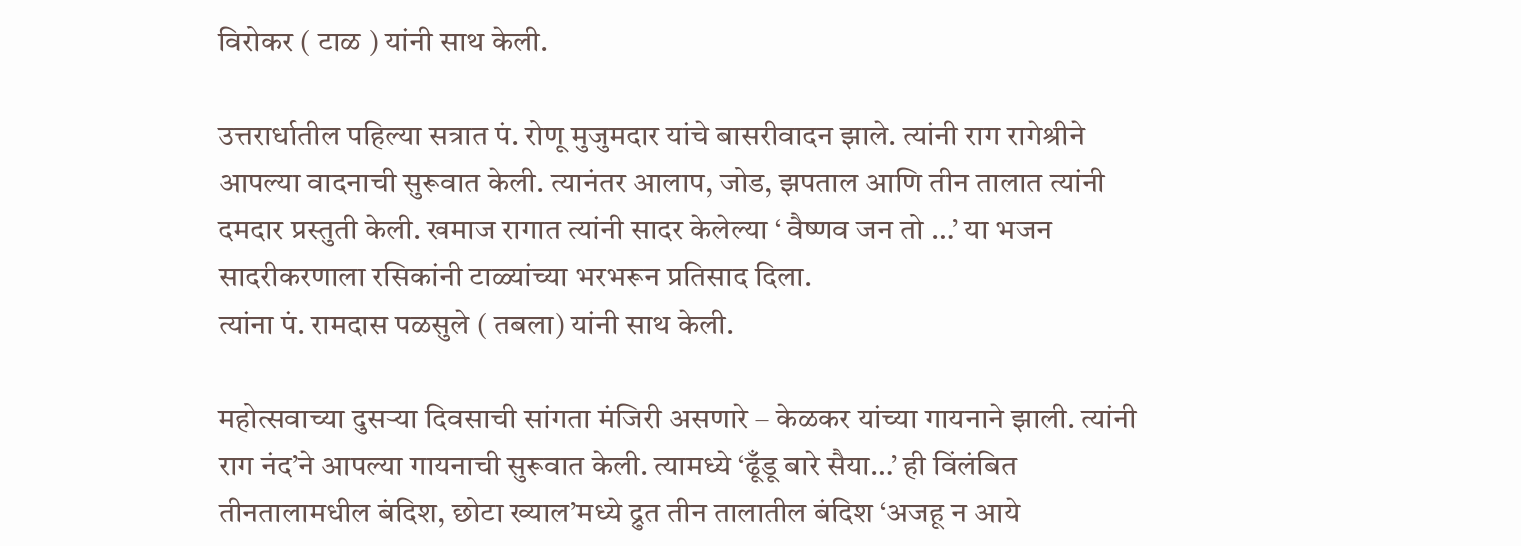विरोकर ( टाळ ) यांनी साथ केली.

उत्तरार्धातील पहिल्या सत्रात पं. रोणू मुजुमदार यांचे बासरीवादन झाले. त्यांनी राग रागेश्रीने आपल्या वादनाची सुरूवात केली. त्यानंतर आलाप, जोड, झपताल आणि तीन तालात त्यांनी दमदार प्रस्तुती केली. खमाज रागात त्यांनी सादर केलेल्या ‘ वैष्णव जन तो …’ या भजन सादरीकरणाला रसिकांनी टाळ्यांच्या भरभरून प्रतिसाद दिला.
त्यांना पं. रामदास पळसुले ( तबला) यांनी साथ केली.

महोत्सवाच्या दुसऱ्या दिवसाची सांगता मंजिरी असणारे – केळकर यांच्या गायनाने झाली. त्यांनी राग नंद’ने आपल्या गायनाची सुरूवात केली. त्यामध्ये ‘ढूँडू बारे सैया…’ ही विंलंबित तीनतालामधील बंदिश, छोटा ख्याल’मध्ये द्रुत तीन तालातील बंदिश ‘अजहू न आये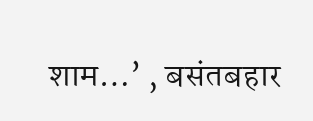शाम…’ , बसंतबहार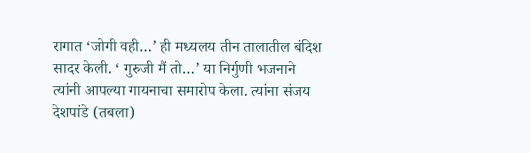रागात ‘जोगी वही…’ ही मध्यलय तीन तालातील बंदिश सादर केली. ‘ गुरुजी मैं तो…’ या निर्गुणी भजनाने त्यांनी आपल्या गायनाचा समारोप केला. त्यांना संजय देशपांडे (तबला)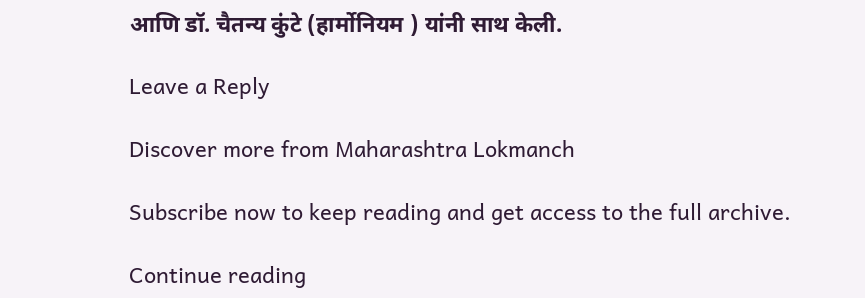आणि डॉ. चैतन्य कुंटे (हार्मोनियम ) यांनी साथ केली.

Leave a Reply

Discover more from Maharashtra Lokmanch

Subscribe now to keep reading and get access to the full archive.

Continue reading